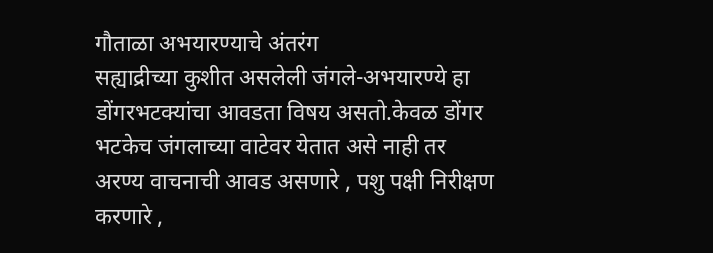गौताळा अभयारण्याचे अंतरंग
सह्याद्रीच्या कुशीत असलेली जंगले-अभयारण्ये हा डोंगरभटक्यांचा आवडता विषय असतो.केवळ डोंगर भटकेच जंगलाच्या वाटेवर येतात असे नाही तर अरण्य वाचनाची आवड असणारे , पशु पक्षी निरीक्षण करणारे ,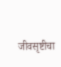जीवसृष्टीचा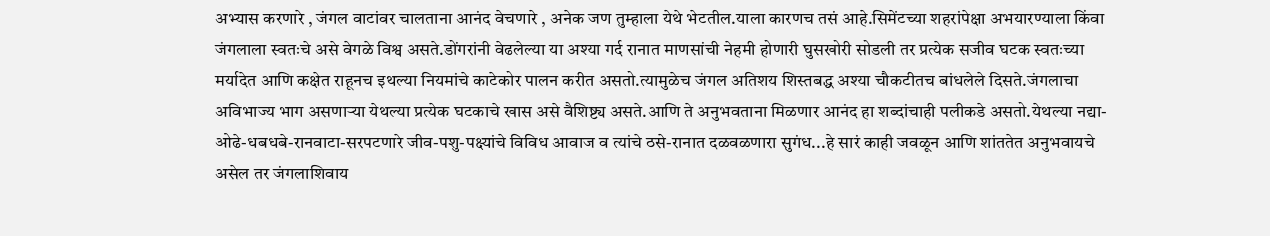अभ्यास करणारे , जंगल वाटांवर चालताना आनंद वेचणारे , अनेक जण तुम्हाला येथे भेटतील.याला कारणच तसं आहे.सिमेंटच्या शहरांपेक्षा अभयारण्याला किंवा जंगलाला स्वतःचे असे वेगळे विश्व असते.डोंगरांनी वेढलेल्या या अश्या गर्द रानात माणसांची नेहमी होणारी घुसखोरी सोडली तर प्रत्येक सजीव घटक स्वतःच्या मर्यादेत आणि कक्षेत राहूनच इथल्या नियमांचे काटेकोर पालन करीत असतो.त्यामुळेच जंगल अतिशय शिस्तबद्ध अश्या चौकटीतच बांधलेले दिसते.जंगलाचा अविभाज्य भाग असणाऱ्या येथल्या प्रत्येक घटकाचे खास असे वैशिष्ट्य असते.आणि ते अनुभवताना मिळणार आनंद हा शब्दांचाही पलीकडे असतो.येथल्या नद्या-ओढे-धबधबे-रानवाटा-सरपटणारे जीव-पशु-पक्ष्यांचे विविध आवाज व त्यांचे ठसे-रानात दळवळणारा सुगंध...हे सारं काही जवळून आणि शांततेत अनुभवायचे असेल तर जंगलाशिवाय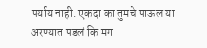पर्याय नाही. एकदा का तुमचे पाऊल या अरण्यात पडलं कि मग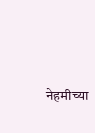नेहमीच्या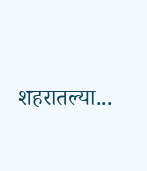शहरातल्या...